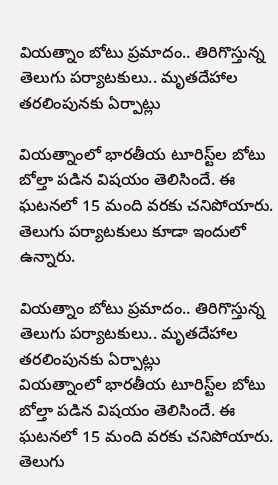వియత్నాం బోటు ప్రమాదం.. తిరిగొస్తున్న తెలుగు పర్యాటకులు.. మృతదేహాల తరలింపునకు ఏర్పాట్లు

వియత్నాంలో భారతీయ టూరిస్ట్‌ల బోటు బోల్తా పడిన విషయం తెలిసిందే. ఈ ఘటనలో 15 మంది వరకు చనిపోయారు. తెలుగు పర్యాటకులు కూడా ఇందులో ఉన్నారు.

వియత్నాం బోటు ప్రమాదం.. తిరిగొస్తున్న తెలుగు పర్యాటకులు.. మృతదేహాల తరలింపునకు ఏర్పాట్లు
వియత్నాంలో భారతీయ టూరిస్ట్‌ల బోటు బోల్తా పడిన విషయం తెలిసిందే. ఈ ఘటనలో 15 మంది వరకు చనిపోయారు. తెలుగు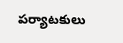పర్యాటకులు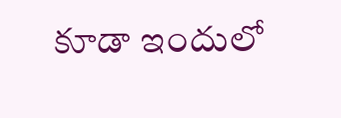కూడా ఇందులో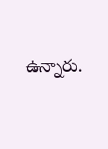ఉన్నారు.